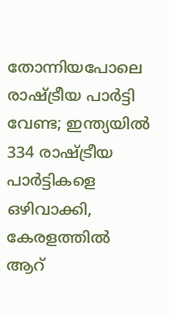തോന്നിയപോലെ രാഷ്ട്രീയ പാര്‍ട്ടി വേണ്ട; ഇന്ത്യയില്‍ 334 രാഷ്ട്രീയ പാര്‍ട്ടികളെ ഒഴിവാക്കി, കേരളത്തില്‍ ആറ്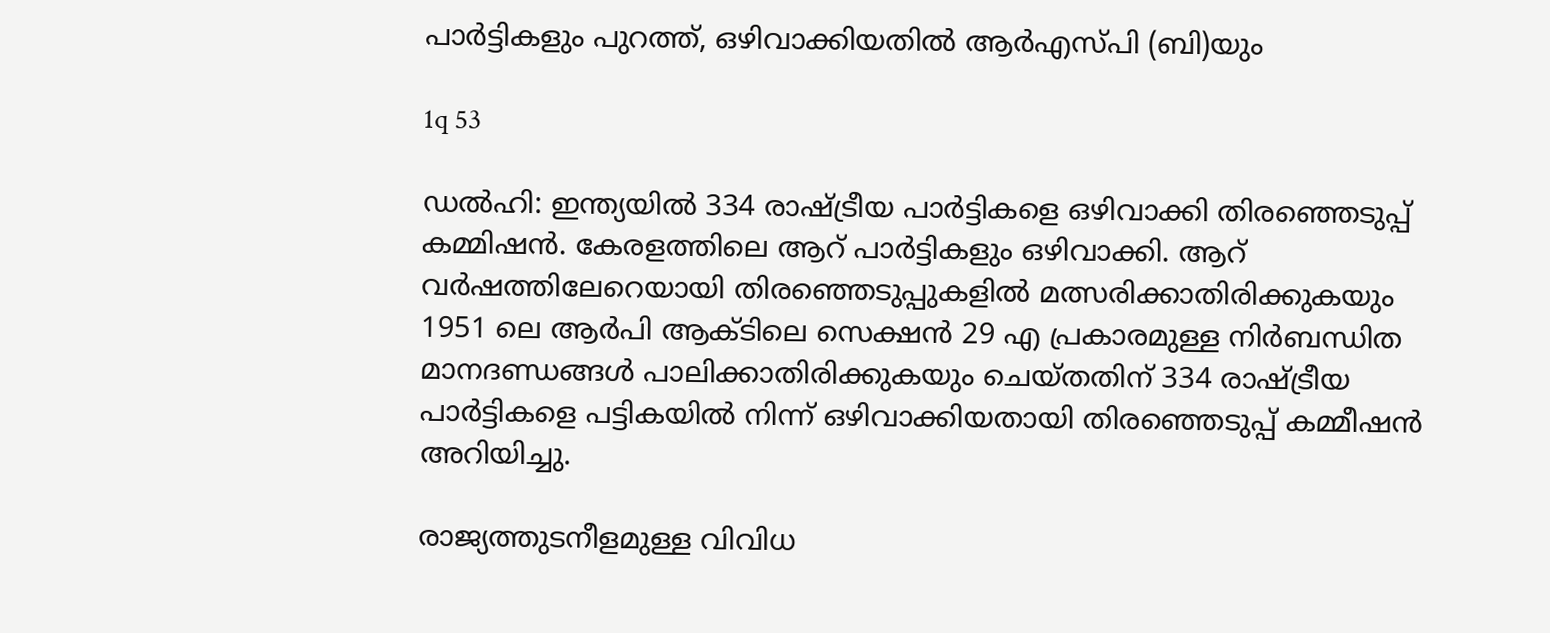പാര്‍ട്ടികളും പുറത്ത്, ഒഴിവാക്കിയതില്‍ ആര്‍എസ്പി (ബി)യും

1q 53

ഡല്‍ഹി: ഇന്ത്യയില്‍ 334 രാഷ്ട്രീയ പാര്‍ട്ടികളെ ഒഴിവാക്കി തിരഞ്ഞെടുപ്പ് കമ്മിഷന്‍. കേരളത്തിലെ ആറ് പാര്‍ട്ടികളും ഒഴിവാക്കി. ആറ് വര്‍ഷത്തിലേറെയായി തിരഞ്ഞെടുപ്പുകളില്‍ മത്സരിക്കാതിരിക്കുകയും 1951 ലെ ആര്‍പി ആക്ടിലെ സെക്ഷന്‍ 29 എ പ്രകാരമുള്ള നിര്‍ബന്ധിത മാനദണ്ഡങ്ങള്‍ പാലിക്കാതിരിക്കുകയും ചെയ്തതിന് 334 രാഷ്ട്രീയ പാര്‍ട്ടികളെ പട്ടികയില്‍ നിന്ന് ഒഴിവാക്കിയതായി തിരഞ്ഞെടുപ്പ് കമ്മീഷന്‍ അറിയിച്ചു.

രാജ്യത്തുടനീളമുള്ള വിവിധ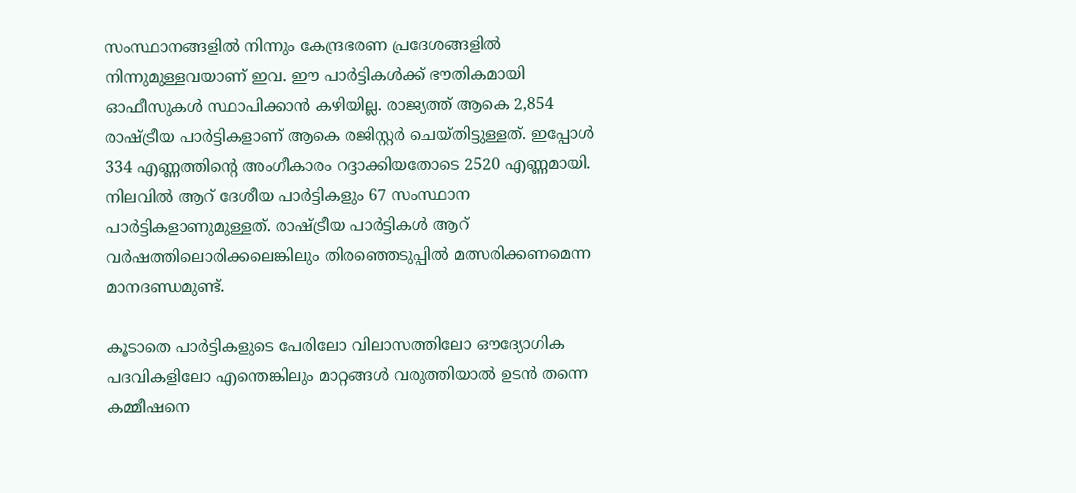സംസ്ഥാനങ്ങളില്‍ നിന്നും കേന്ദ്രഭരണ പ്രദേശങ്ങളില്‍ നിന്നുമുള്ളവയാണ് ഇവ. ഈ പാര്‍ട്ടികള്‍ക്ക് ഭൗതികമായി ഓഫീസുകള്‍ സ്ഥാപിക്കാന്‍ കഴിയില്ല. രാജ്യത്ത് ആകെ 2,854 രാഷ്ട്രീയ പാര്‍ട്ടികളാണ് ആകെ രജിസ്റ്റര്‍ ചെയ്തിട്ടുള്ളത്. ഇപ്പോള്‍ 334 എണ്ണത്തിന്റെ അംഗീകാരം റദ്ദാക്കിയതോടെ 2520 എണ്ണമായി. നിലവില്‍ ആറ് ദേശീയ പാര്‍ട്ടികളും 67 സംസ്ഥാന പാര്‍ട്ടികളാണുമുള്ളത്. രാഷ്ട്രീയ പാര്‍ട്ടികള്‍ ആറ് വര്‍ഷത്തിലൊരിക്കലെങ്കിലും തിരഞ്ഞെടുപ്പില്‍ മത്സരിക്കണമെന്ന മാനദണ്ഡമുണ്ട്.

കൂടാതെ പാര്‍ട്ടികളുടെ പേരിലോ വിലാസത്തിലോ ഔദ്യോഗിക പദവികളിലോ എന്തെങ്കിലും മാറ്റങ്ങള്‍ വരുത്തിയാല്‍ ഉടന്‍ തന്നെ കമ്മീഷനെ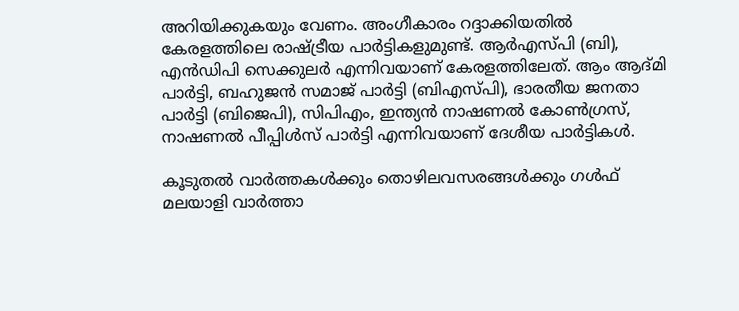അറിയിക്കുകയും വേണം. അംഗീകാരം റദ്ദാക്കിയതില്‍ കേരളത്തിലെ രാഷ്ട്രീയ പാര്‍ട്ടികളുമുണ്ട്. ആര്‍എസ്പി (ബി), എന്‍ഡിപി സെക്കുലര്‍ എന്നിവയാണ് കേരളത്തിലേത്. ആം ആദ്മി പാര്‍ട്ടി, ബഹുജന്‍ സമാജ് പാര്‍ട്ടി (ബിഎസ്പി), ഭാരതീയ ജനതാ പാര്‍ട്ടി (ബിജെപി), സിപിഎം, ഇന്ത്യന്‍ നാഷണല്‍ കോണ്‍ഗ്രസ്, നാഷണല്‍ പീപ്പിള്‍സ് പാര്‍ട്ടി എന്നിവയാണ് ദേശീയ പാര്‍ട്ടികള്‍.

കൂടുതല്‍ വാര്‍ത്തകള്‍ക്കും തൊഴിലവസരങ്ങള്‍ക്കും ഗള്‍ഫ് മലയാളി വാര്‍ത്താ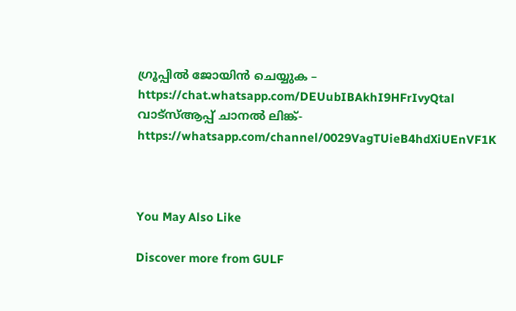ഗ്രൂപ്പില്‍ ജോയിന്‍ ചെയ്യുക – https://chat.whatsapp.com/DEUubIBAkhI9HFrIvyQtal
വാട്‌സ്ആപ്പ് ചാനല്‍ ലിങ്ക്- https://whatsapp.com/channel/0029VagTUieB4hdXiUEnVF1K



You May Also Like

Discover more from GULF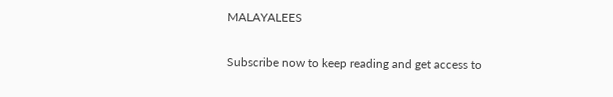MALAYALEES

Subscribe now to keep reading and get access to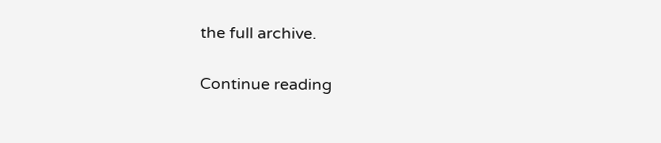the full archive.

Continue reading